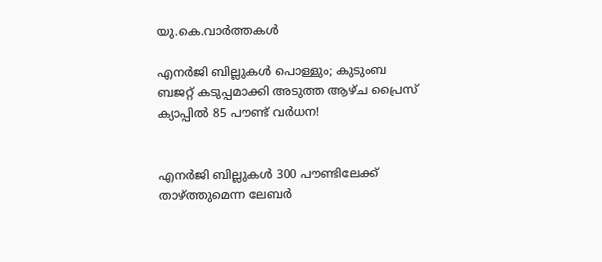യു.കെ.വാര്‍ത്തകള്‍

എനര്‍ജി ബില്ലുകള്‍ പൊള്ളും; കുടുംബ ബജറ്റ് കടുപ്പമാക്കി അടുത്ത ആഴ്ച പ്രൈസ് ക്യാപ്പില്‍ 85 പൗണ്ട് വര്‍ധന!


എനര്‍ജി ബില്ലുകള്‍ 300 പൗണ്ടിലേക്ക് താഴ്ത്തുമെന്ന ലേബര്‍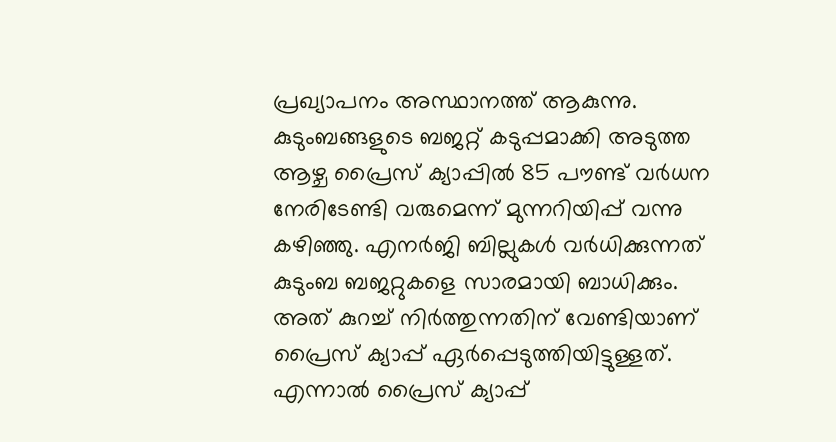പ്രഖ്യാപനം അസ്ഥാനത്ത് ആകുന്നു. കുടുംബങ്ങളുടെ ബജറ്റ് കടുപ്പമാക്കി അടുത്ത ആഴ്ച പ്രൈസ് ക്യാപ്പില്‍ 85 പൗണ്ട് വര്‍ധന നേരിടേണ്ടി വരുമെന്ന് മുന്നറിയിപ്പ് വന്നു കഴിഞ്ഞു. എനര്‍ജി ബില്ലുകള്‍ വര്‍ധിക്കുന്നത് കുടുംബ ബജറ്റുകളെ സാരമായി ബാധിക്കും. അത് കുറച്ച് നിര്‍ത്തുന്നതിന് വേണ്ടിയാണ് പ്രൈസ് ക്യാപ്പ് ഏര്‍പ്പെടുത്തിയിട്ടുള്ളത്. എന്നാല്‍ പ്രൈസ് ക്യാപ്പ്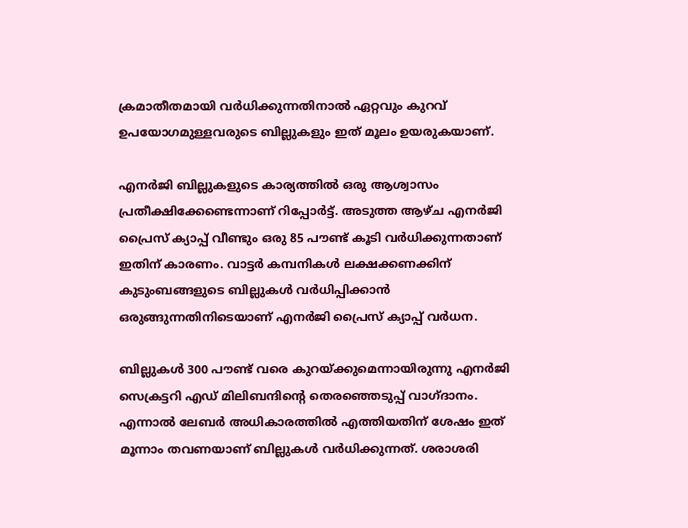ക്രമാതീതമായി വര്‍ധിക്കുന്നതിനാല്‍ ഏറ്റവും കുറവ് ഉപയോഗമുള്ളവരുടെ ബില്ലുകളും ഇത് മൂലം ഉയരുകയാണ്.

എനര്‍ജി ബില്ലുകളുടെ കാര്യത്തില്‍ ഒരു ആശ്വാസം പ്രതീക്ഷിക്കേണ്ടെന്നാണ് റിപ്പോര്‍ട്ട്. അടുത്ത ആഴ്ച എനര്‍ജി പ്രൈസ് ക്യാപ്പ് വീണ്ടും ഒരു 85 പൗണ്ട് കൂടി വര്‍ധിക്കുന്നതാണ് ഇതിന് കാരണം. വാട്ടര്‍ കമ്പനികള്‍ ലക്ഷക്കണക്കിന് കുടുംബങ്ങളുടെ ബില്ലുകള്‍ വര്‍ധിപ്പിക്കാന്‍ ഒരുങ്ങുന്നതിനിടെയാണ് എനര്‍ജി പ്രൈസ് ക്യാപ്പ് വര്‍ധന.

ബില്ലുകള്‍ 300 പൗണ്ട് വരെ കുറയ്ക്കുമെന്നായിരുന്നു എനര്‍ജി സെക്രട്ടറി എഡ് മിലിബന്ദിന്റെ തെരഞ്ഞെടുപ്പ് വാഗ്ദാനം. എന്നാല്‍ ലേബര്‍ അധികാരത്തില്‍ എത്തിയതിന് ശേഷം ഇത് മൂന്നാം തവണയാണ് ബില്ലുകള്‍ വര്‍ധിക്കുന്നത്. ശരാശരി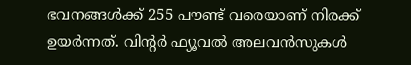ഭവനങ്ങള്‍ക്ക് 255 പൗണ്ട് വരെയാണ് നിരക്ക് ഉയര്‍ന്നത്. വിന്റര്‍ ഫ്യൂവല്‍ അലവന്‍സുകള്‍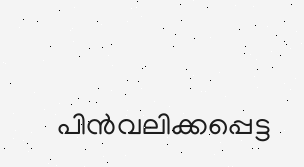പിന്‍വലിക്കപ്പെട്ട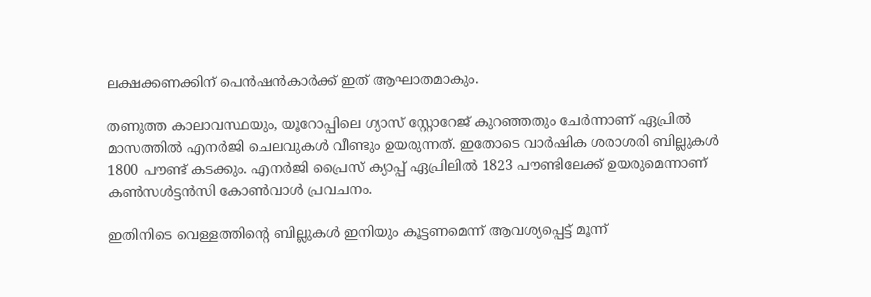ലക്ഷക്കണക്കിന് പെന്‍ഷന്‍കാര്‍ക്ക് ഇത് ആഘാതമാകും.

തണുത്ത കാലാവസ്ഥയും, യൂറോപ്പിലെ ഗ്യാസ് സ്റ്റോറേജ് കുറഞ്ഞതും ചേര്‍ന്നാണ് ഏപ്രില്‍ മാസത്തില്‍ എനര്‍ജി ചെലവുകള്‍ വീണ്ടും ഉയരുന്നത്. ഇതോടെ വാര്‍ഷിക ശരാശരി ബില്ലുകള്‍ 1800 പൗണ്ട് കടക്കും. എനര്‍ജി പ്രൈസ് ക്യാപ്പ് ഏപ്രിലില്‍ 1823 പൗണ്ടിലേക്ക് ഉയരുമെന്നാണ് കണ്‍സള്‍ട്ടന്‍സി കോണ്‍വാള്‍ പ്രവചനം.

ഇതിനിടെ വെള്ളത്തിന്റെ ബില്ലുകള്‍ ഇനിയും കൂട്ടണമെന്ന് ആവശ്യപ്പെട്ട് മൂന്ന്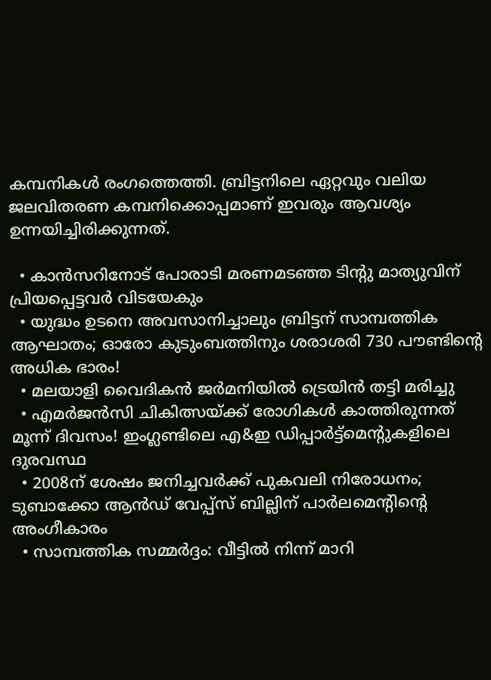കമ്പനികള്‍ രംഗത്തെത്തി. ബ്രിട്ടനിലെ ഏറ്റവും വലിയ ജലവിതരണ കമ്പനിക്കൊപ്പമാണ് ഇവരും ആവശ്യം ഉന്നയിച്ചിരിക്കുന്നത്.

  • കാന്‍സറിനോട് പോരാടി മരണമടഞ്ഞ ടിന്റു മാത്യുവിന് പ്രിയപ്പെട്ടവര്‍ വിടയേകും
  • യുദ്ധം ഉടനെ അവസാനിച്ചാലും ബ്രിട്ടന് സാമ്പത്തിക ആഘാതം; ഓരോ കുടുംബത്തിനും ശരാശരി 730 പൗണ്ടിന്റെ അധിക ഭാരം!
  • മലയാളി വൈദികന്‍ ജര്‍മനിയില്‍ ട്രെയിന്‍ തട്ടി മരിച്ചു
  • എമര്‍ജന്‍സി ചികിത്സയ്ക്ക് രോഗികള്‍ കാത്തിരുന്നത് മൂന്ന് ദിവസം! ഇംഗ്ലണ്ടിലെ എ&ഇ ഡിപ്പാര്‍ട്ട്‌മെന്റുകളിലെ ദുരവസ്ഥ
  • 2008ന് ശേഷം ജനിച്ചവര്‍ക്ക് പുകവലി നിരോധനം; ടുബാക്കോ ആന്‍ഡ് വേപ്പ്‌സ് ബില്ലിന് പാര്‍ലമെന്റിന്റെ അംഗീകാരം
  • സാമ്പത്തിക സമ്മര്‍ദ്ദം: വീട്ടില്‍ നിന്ന് മാറി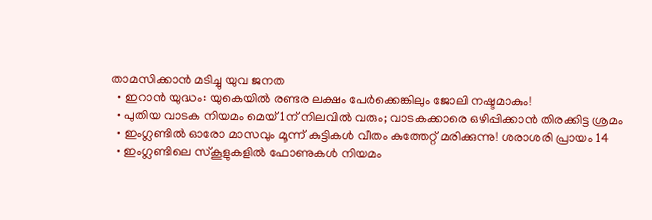താമസിക്കാന്‍ മടിച്ചു യുവ ജനത
  • ഇറാന്‍ യുദ്ധം: യുകെയില്‍ രണ്ടര ലക്ഷം പേര്‍ക്കെങ്കിലും ജോലി നഷ്ടമാകും!
  • പുതിയ വാടക നിയമം മെയ് 1ന് നിലവില്‍ വരും; വാടകക്കാരെ ഒഴിപ്പിക്കാന്‍ തിരക്കിട്ട ശ്രമം
  • ഇംഗ്ലണ്ടില്‍ ഓരോ മാസവും മൂന്ന് കുട്ടികള്‍ വീതം കുത്തേറ്റ് മരിക്കുന്നു! ശരാശരി പ്രായം 14
  • ഇംഗ്ലണ്ടിലെ സ്‌കൂളുകളില്‍ ഫോണുകള്‍ നിയമം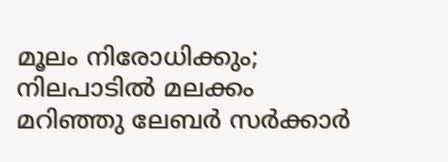മൂലം നിരോധിക്കും; നിലപാടില്‍ മലക്കം മറിഞ്ഞു ലേബര്‍ സര്‍ക്കാര്‍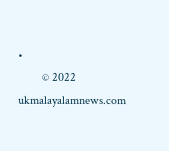•
        © 2022 ukmalayalamnews.com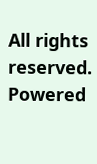All rights reserved. Powered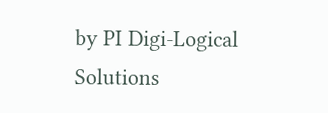by PI Digi-Logical Solutions